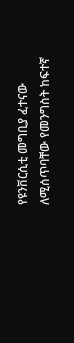የዩንቨርሲቲ መግቢያ ፈተናው ለሚሰጥባቸው የመንግስት ከፍተኛ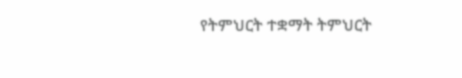የትምህርት ተቋማት ትምህርት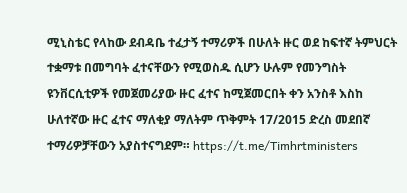ሚኒስቴር የላከው ደብዳቤ ተፈታኝ ተማሪዎች በሁለት ዙር ወደ ከፍተኛ ትምህርት ተቋማቱ በመግባት ፈተናቸውን የሚወስዱ ሲሆን ሁሉም የመንግስት ዩንቨርሲቲዎች የመጀመሪያው ዙር ፈተና ከሚጀመርበት ቀን አንስቶ እስከ ሁለተኛው ዙር ፈተና ማለቂያ ማለትም ጥቅምት 17/2015 ድረስ መደበኛ ተማሪዎቻቸውን አያስተናግደም። https://t.me/Timhrtministers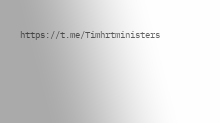https://t.me/Timhrtministers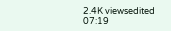2.4K viewsedited 07:19